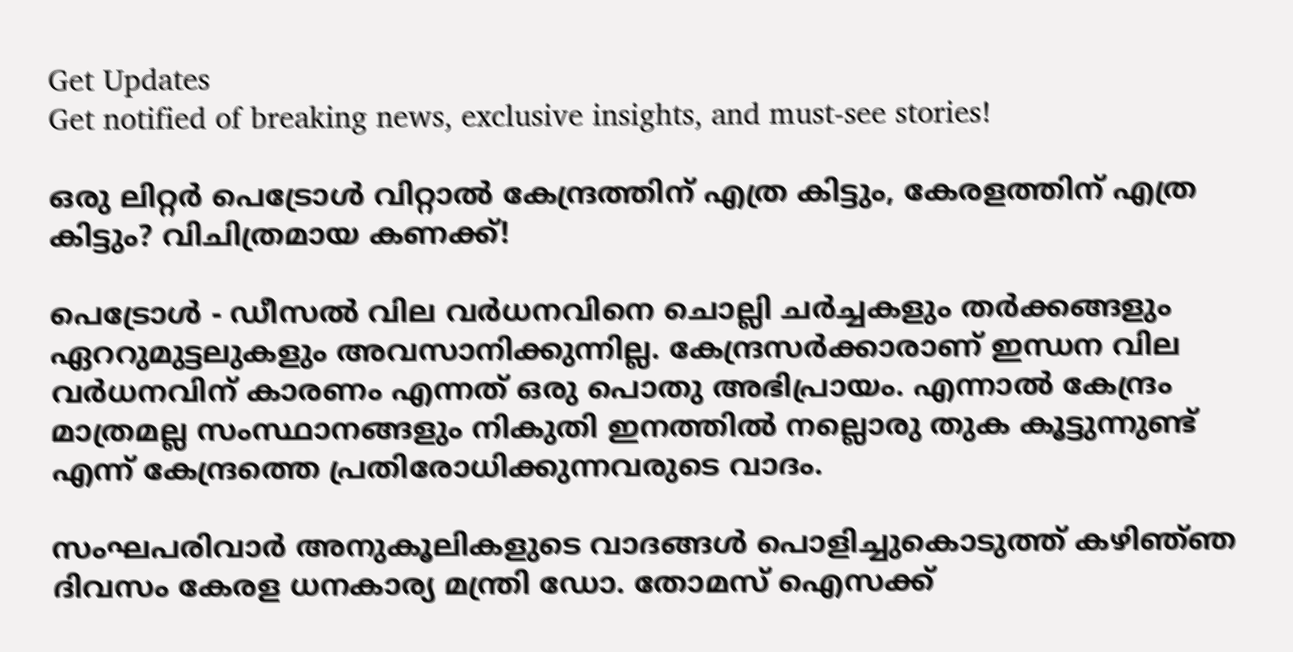Get Updates
Get notified of breaking news, exclusive insights, and must-see stories!

ഒരു ലിറ്റർ പെട്രോൾ വിറ്റാല്‍ കേന്ദ്രത്തിന് എത്ര കിട്ടും, കേരളത്തിന് എത്ര കിട്ടും? വിചിത്രമായ കണക്ക്!

പെട്രോൾ - ഡീസൽ വില വര്‍ധനവിനെ ചൊല്ലി ചർച്ചകളും തർക്കങ്ങളും ഏററുമുട്ടലുകളും അവസാനിക്കുന്നില്ല. കേന്ദ്രസർക്കാരാണ് ഇന്ധന വില വർധനവിന് കാരണം എന്നത് ഒരു പൊതു അഭിപ്രായം. എന്നാൽ കേന്ദ്രം മാത്രമല്ല സംസ്ഥാനങ്ങളും നികുതി ഇനത്തിൽ നല്ലൊരു തുക കൂട്ടുന്നുണ്ട് എന്ന് കേന്ദ്രത്തെ പ്രതിരോധിക്കുന്നവരുടെ വാദം.

സംഘപരിവാർ അനുകൂലികളുടെ വാദങ്ങൾ പൊളിച്ചുകൊടുത്ത് കഴിഞ്‍ഞ ദിവസം കേരള ധനകാര്യ മന്ത്രി ഡോ. തോമസ് ഐസക്ക്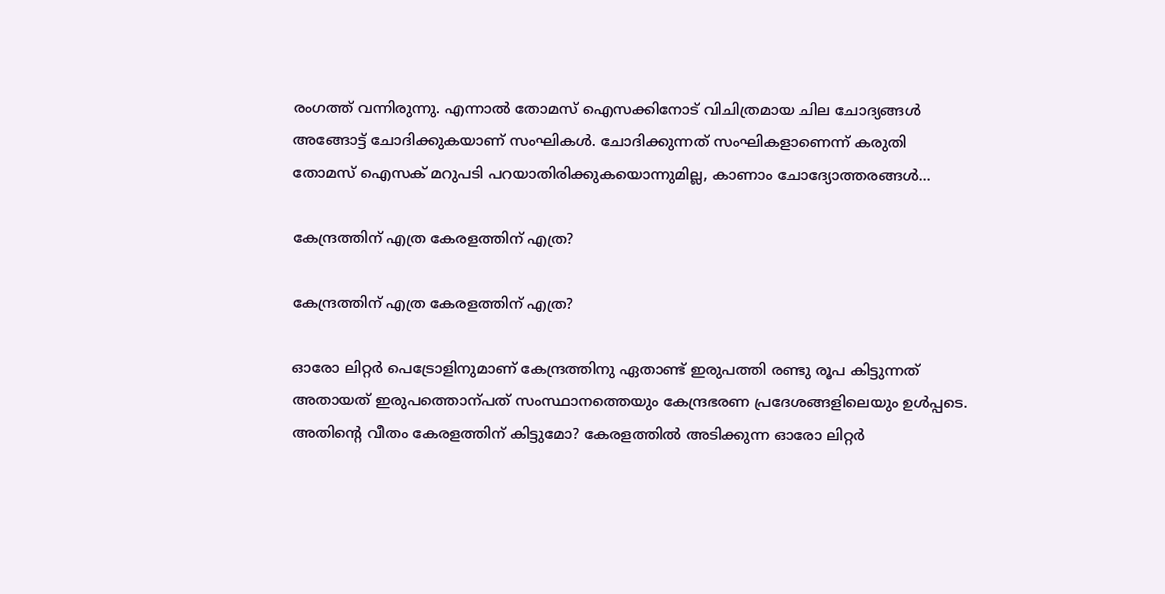രംഗത്ത് വന്നിരുന്നു. എന്നാൽ തോമസ് ഐസക്കിനോട് വിചിത്രമായ ചില ചോദ്യങ്ങൾ അങ്ങോട്ട് ചോദിക്കുകയാണ് സംഘികൾ. ചോദിക്കുന്നത് സംഘികളാണെന്ന് കരുതി തോമസ് ഐസക് മറുപടി പറയാതിരിക്കുകയൊന്നുമില്ല, കാണാം ചോദ്യോത്തരങ്ങൾ...

കേന്ദ്രത്തിന് എത്ര കേരളത്തിന് എത്ര?

കേന്ദ്രത്തിന് എത്ര കേരളത്തിന് എത്ര?

ഓരോ ലിറ്റർ പെട്രോളിനുമാണ് കേന്ദ്രത്തിനു ഏതാണ്ട് ഇരുപത്തി രണ്ടു രൂപ കിട്ടുന്നത് അതായത് ഇരുപത്തൊന്പത് സംസ്ഥാനത്തെയും കേന്ദ്രഭരണ പ്രദേശങ്ങളിലെയും ഉൾപ്പടെ. അതിന്റെ വീതം കേരളത്തിന് കിട്ടുമോ? കേരളത്തിൽ അടിക്കുന്ന ഓരോ ലിറ്റർ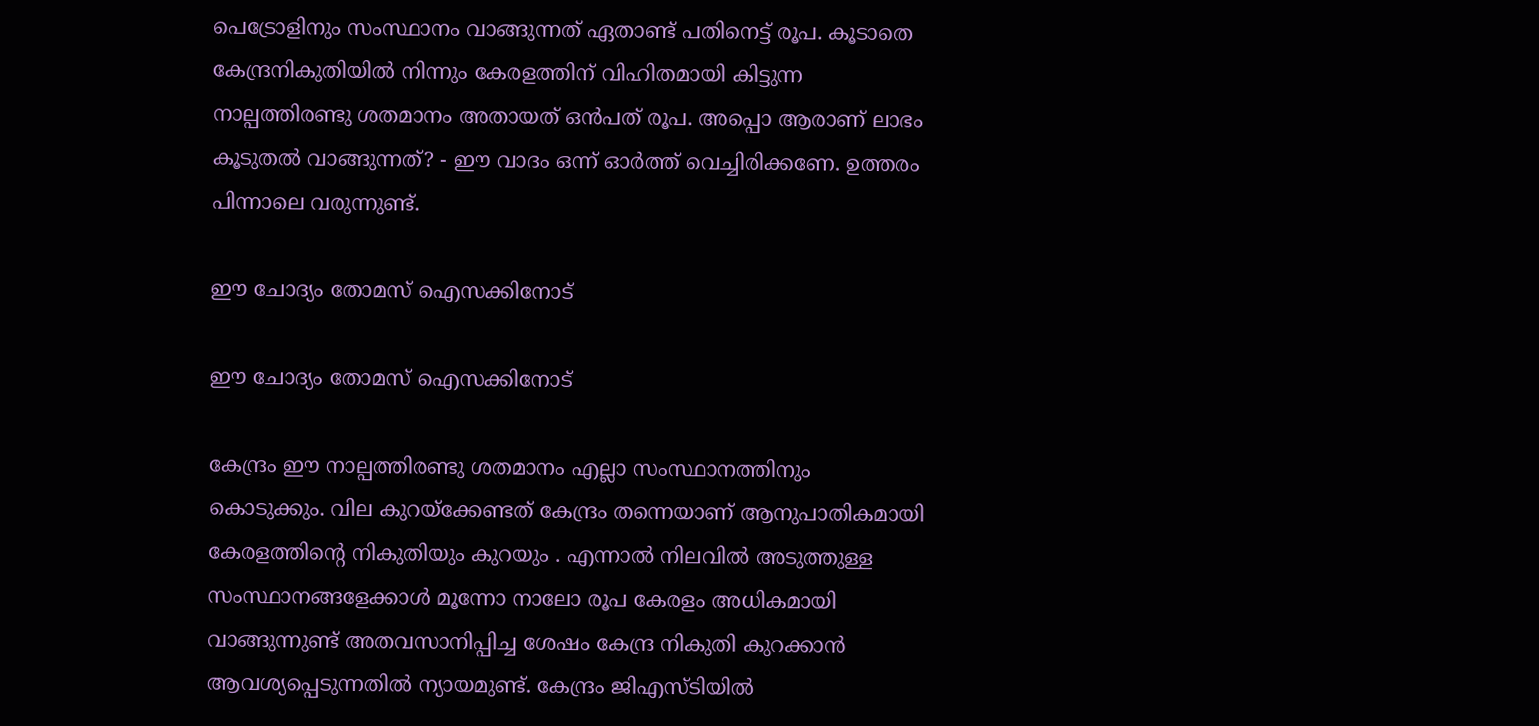പെട്രോളിനും സംസ്ഥാനം വാങ്ങുന്നത് ഏതാണ്ട് പതിനെട്ട് രൂപ. കൂടാതെ കേന്ദ്രനികുതിയിൽ നിന്നും കേരളത്തിന് വിഹിതമായി കിട്ടുന്ന നാല്പത്തിരണ്ടു ശതമാനം അതായത് ഒൻപത് രൂപ. അപ്പൊ ആരാണ് ലാഭം കൂടുതൽ വാങ്ങുന്നത്? - ഈ വാദം ഒന്ന് ഓർത്ത് വെച്ചിരിക്കണേ. ഉത്തരം പിന്നാലെ വരുന്നുണ്ട്.

ഈ ചോദ്യം തോമസ് ഐസക്കിനോട്

ഈ ചോദ്യം തോമസ് ഐസക്കിനോട്

കേന്ദ്രം ഈ നാല്പത്തിരണ്ടു ശതമാനം എല്ലാ സംസ്ഥാനത്തിനും കൊടുക്കും. വില കുറയ്‌ക്കേണ്ടത് കേന്ദ്രം തന്നെയാണ് ആനുപാതികമായി കേരളത്തിന്റെ നികുതിയും കുറയും . എന്നാൽ നിലവിൽ അടുത്തുള്ള സംസ്ഥാനങ്ങളേക്കാൾ മൂന്നോ നാലോ രൂപ കേരളം അധികമായി വാങ്ങുന്നുണ്ട് അതവസാനിപ്പിച്ച ശേഷം കേന്ദ്ര നികുതി കുറക്കാൻ ആവശ്യപ്പെടുന്നതിൽ ന്യായമുണ്ട്. കേന്ദ്രം ജിഎസ്ടിയിൽ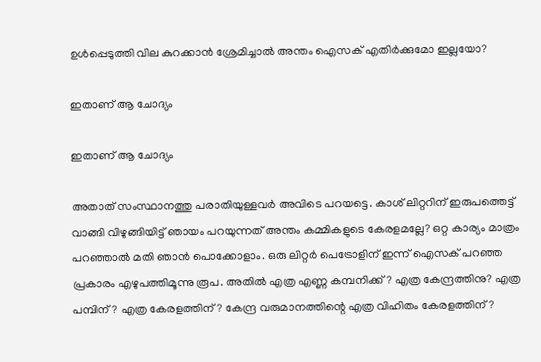ഉൾപ്പെടുത്തി വില കുറക്കാൻ ശ്രേമിച്ചാൽ അന്തം ഐസക് എതിർക്കുമോ ഇല്ലയോ?

ഇതാണ് ആ ചോദ്യം

ഇതാണ് ആ ചോദ്യം

അതാത് സംസ്ഥാനത്തു പരാതിയുള്ളവർ അവിടെ പറയട്ടെ. കാശ് ലിറ്ററിന് ഇരുപത്തെട്ട് വാങ്ങി വിഴുങ്ങിയിട്ട് ഞായം പറയുന്നത് അന്തം കമ്മികളുടെ കേരളമല്ലേ? ഒറ്റ കാര്യം മാത്രം പറഞ്ഞാൽ മതി ഞാൻ പൊക്കോളാം. ഒരു ലിറ്റർ പെട്രോളിന് ഇന്ന് ഐസക് പറഞ്ഞ പ്രകാരം എഴുപത്തിമൂന്നു രൂപ. അതിൽ എത്ര എണ്ണ കമ്പനിക്ക്? എത്ര കേന്ദ്രത്തിനു? എത്ര പമ്പിന് ? എത്ര കേരളത്തിന്? കേന്ദ്ര വരുമാനത്തിന്റെ എത്ര വിഹിതം കേരളത്തിന്?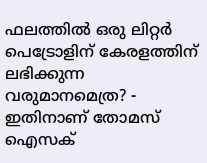ഫലത്തിൽ ഒരു ലിറ്റർ പെട്രോളിന് കേരളത്തിന് ലഭിക്കുന്ന വരുമാനമെത്ര? - ഇതിനാണ് തോമസ് ഐസക്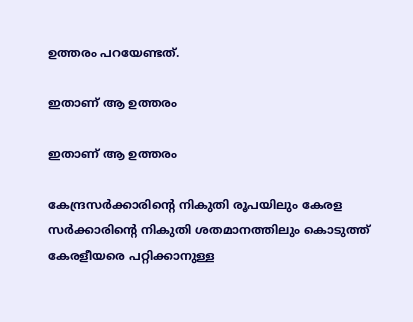ഉത്തരം പറയേണ്ടത്.

ഇതാണ് ആ ഉത്തരം

ഇതാണ് ആ ഉത്തരം

കേന്ദ്രസർക്കാരിന്റെ നികുതി രൂപയിലും കേരള സർക്കാരിന്റെ നികുതി ശതമാനത്തിലും കൊടുത്ത് കേരളീയരെ പറ്റിക്കാനുള്ള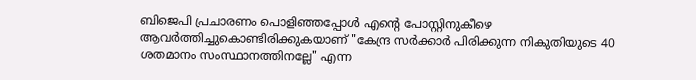ബിജെപി പ്രചാരണം പൊളിഞ്ഞപ്പോൾ എന്റെ പോസ്റ്റിനുകീഴെ ആവർത്തിച്ചുകൊണ്ടിരിക്കുകയാണ് "കേന്ദ്ര സർക്കാർ പിരിക്കുന്ന നികുതിയുടെ 40 ശതമാനം സംസ്ഥാനത്തിനല്ലേ" എന്ന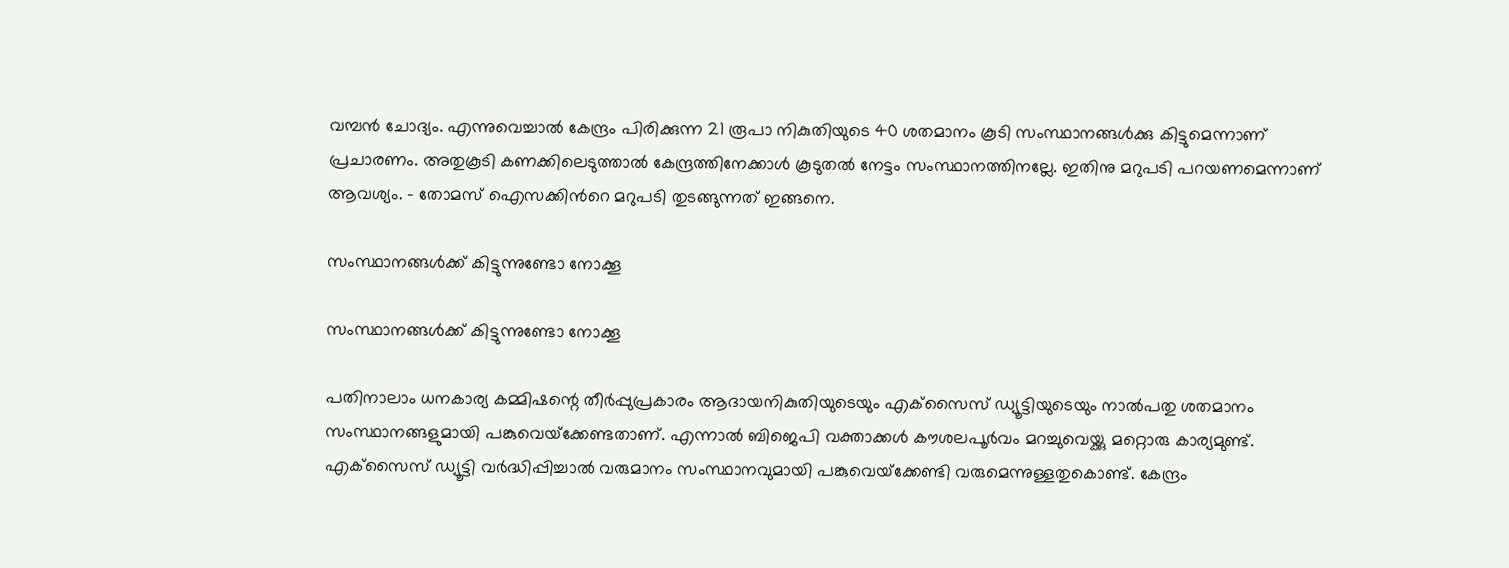വമ്പൻ ചോദ്യം. എന്നുവെച്ചാൽ കേന്ദ്രം പിരിക്കുന്ന 21 രൂപാ നികുതിയുടെ 40 ശതമാനം കൂടി സംസ്ഥാനങ്ങൾക്കു കിട്ടുമെന്നാണ് പ്രചാരണം. അതുകൂടി കണക്കിലെടുത്താൽ കേന്ദ്രത്തിനേക്കാൾ കൂടുതൽ നേട്ടം സംസ്ഥാനത്തിനല്ലേ. ഇതിനു മറുപടി പറയണമെന്നാണ് ആവശ്യം. - തോമസ് ഐസക്കിൻറെ മറുപടി തുടങ്ങുന്നത് ഇങ്ങനെ.

സംസ്ഥാനങ്ങൾക്ക് കിട്ടുന്നുണ്ടോ നോക്കൂ

സംസ്ഥാനങ്ങൾക്ക് കിട്ടുന്നുണ്ടോ നോക്കൂ

പതിനാലാം ധനകാര്യ കമ്മിഷന്റെ തീര്‍പ്പുപ്രകാരം ആദായനികുതിയുടെയും എക്‌സൈസ് ഡ്യൂട്ടിയുടെയും നാല്‍പതു ശതമാനം സംസ്ഥാനങ്ങളുമായി പങ്കുവെയ്‌ക്കേണ്ടതാണ്. എന്നാൽ ബിജെപി വക്താക്കള്‍ കൗശലപൂര്‍വം മറച്ചുവെയ്ക്കു മറ്റൊരു കാര്യമുണ്ട്. എക്‌സൈസ് ഡ്യൂട്ടി വര്‍ദ്ധിപ്പിച്ചാല്‍ വരുമാനം സംസ്ഥാനവുമായി പങ്കുവെയ്‌ക്കേണ്ടി വരുമെന്നുള്ളതുകൊണ്ട്. കേന്ദ്രം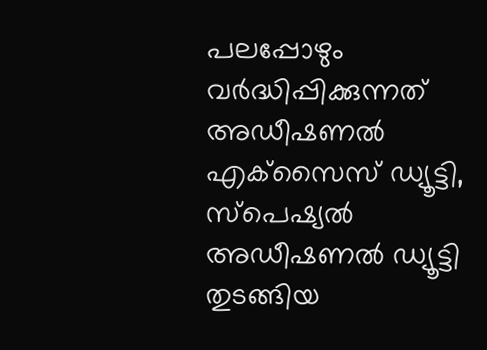പലപ്പോഴും വര്‍ദ്ധിപ്പിക്കുന്നത് അഡീഷണല്‍ എക്‌സൈസ് ഡ്യൂട്ടി, സ്‌പെഷ്യല്‍ അഡീഷണല്‍ ഡ്യൂട്ടി തുടങ്ങിയ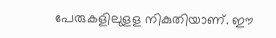പേരുകളിലുളള നികുതിയാണ്. ഈ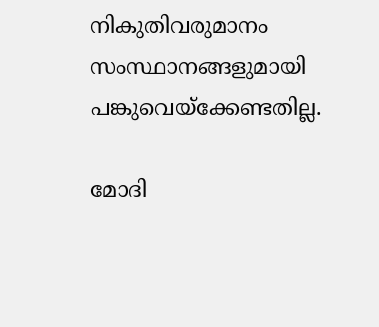നികുതിവരുമാനം സംസ്ഥാനങ്ങളുമായി പങ്കുവെയ്‌ക്കേണ്ടതില്ല.

മോദി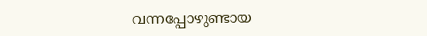വന്നപ്പോഴുണ്ടായ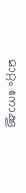മാറ്റം നോക്കൂ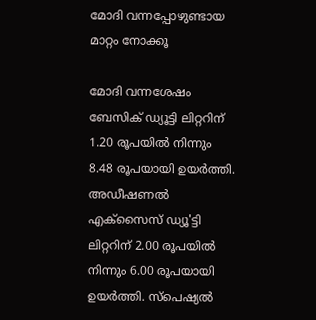മോദി വന്നപ്പോഴുണ്ടായ മാറ്റം നോക്കൂ

മോദി വന്നശേഷം ബേസിക് ഡ്യൂട്ടി ലിറ്ററിന് 1.20 രൂപയില്‍ നിന്നും 8.48 രൂപയായി ഉയര്‍ത്തി. അഡീഷണല്‍ എക്‌സൈസ് ഡ്യൂ'ട്ടി ലിറ്ററിന് 2.00 രൂപയില്‍ നിന്നും 6.00 രൂപയായി ഉയര്‍ത്തി. സ്‌പെഷ്യല്‍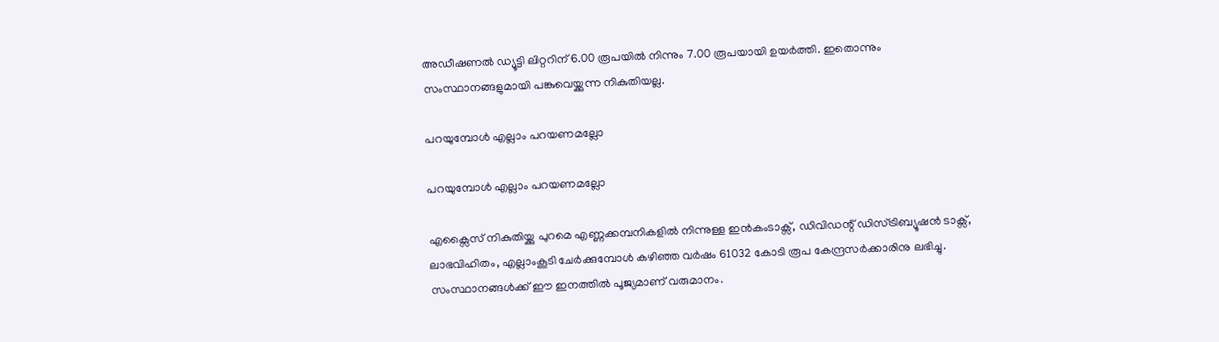അഡീഷണല്‍ ഡ്യൂട്ടി ലിറ്ററിന് 6.00 രൂപയില്‍ നിന്നും 7.00 രൂപയായി ഉയര്‍ത്തി. ഇതൊന്നും സംസ്ഥാനങ്ങളുമായി പങ്കുവെയ്ക്കുന്ന നികുതിയല്ല.

പറയുമ്പോൾ എല്ലാം പറയണമല്ലോ

പറയുമ്പോൾ എല്ലാം പറയണമല്ലോ

എക്സൈസ് നികുതിയ്ക്കു പുറമെ എണ്ണക്കമ്പനികളിൽ നിന്നുള്ള ഇൻകംടാക്സ്, ഡിവിഡന്റ് ഡിസ്ട്രിബ്യൂഷൻ ടാക്സ്, ലാഭവിഹിതം, എല്ലാംകൂടി ചേർക്കുമ്പോൾ കഴിഞ്ഞ വർഷം 61032 കോടി രൂപ കേന്ദ്രസർക്കാരിനു ലഭിച്ചു. സംസ്ഥാനങ്ങൾക്ക് ഈ ഇനത്തിൽ പൂജ്യമാണ് വരുമാനം.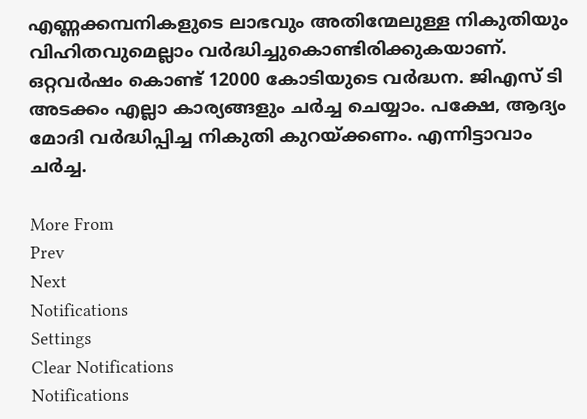എണ്ണക്കമ്പനികളുടെ ലാഭവും അതിന്മേലുള്ള നികുതിയും വിഹിതവുമെല്ലാം വർദ്ധിച്ചുകൊണ്ടിരിക്കുകയാണ്. ഒറ്റവർഷം കൊണ്ട് 12000 കോടിയുടെ വർദ്ധന. ജിഎസ് ടി അടക്കം എല്ലാ കാര്യങ്ങളും ചർച്ച ചെയ്യാം. പക്ഷേ, ആദ്യം മോദി വർദ്ധിപ്പിച്ച നികുതി കുറയ്ക്കണം. എന്നിട്ടാവാം ചർച്ച.

More From
Prev
Next
Notifications
Settings
Clear Notifications
Notifications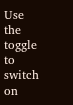Use the toggle to switch on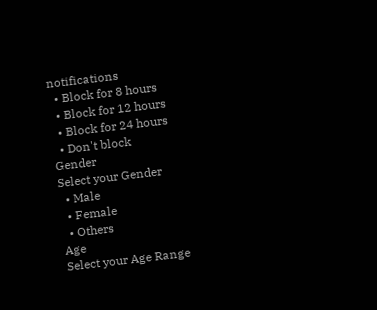notifications
  • Block for 8 hours
  • Block for 12 hours
  • Block for 24 hours
  • Don't block
Gender
Select your Gender
  • Male
  • Female
  • Others
Age
Select your Age Range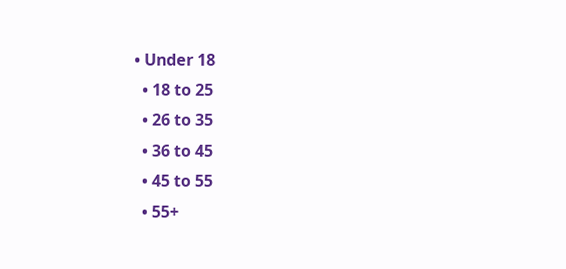• Under 18
  • 18 to 25
  • 26 to 35
  • 36 to 45
  • 45 to 55
  • 55+